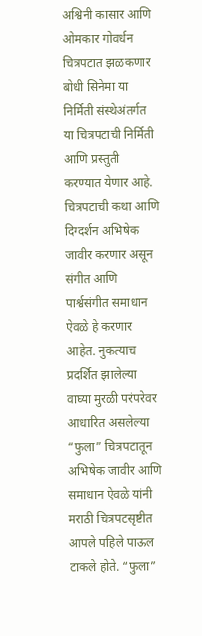अश्विनी कासार आणि ओमकार गोवर्धन चित्रपटात झळकणार
बोधी सिनेमा या निर्मिती संस्थेअंतर्गत या चित्रपटाची निर्मिती आणि प्रस्तुती करण्यात येणार आहे. चित्रपटाची कथा आणि दिग्दर्शन अभिषेक जावीर करणार असून संगीत आणि पार्श्वसंगीत समाधान ऐवळे हे करणार आहेत. नुकत्याच प्रदर्शित झालेल्या वाघ्या मुरळी परंपरेवर आधारित असलेल्या “फुला” चित्रपटातून अभिषेक जावीर आणि समाधान ऐवळे यांनी मराठी चित्रपटसृष्टीत आपले पहिले पाऊल टाकले होते. “फुला”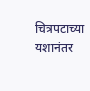चित्रपटाच्या यशानंतर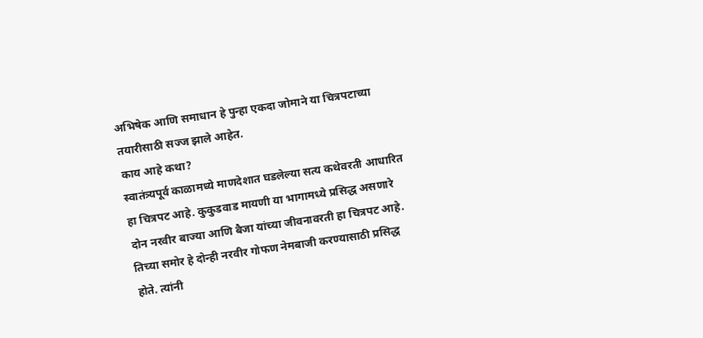अभिषेक आणि समाधान हे पुन्हा एकदा जोमाने या चित्रपटाच्या तयारीसाठी सज्ज झाले आहेत.
काय आहे कथा?
स्वातंत्र्यपूर्व काळामध्ये माणदेशात घडलेल्या सत्य कथेवरती आधारित हा चित्रपट आहे. कुकुडवाड मायणी या भागामध्ये प्रसिद्ध असणारे दोन नरवीर बाज्या आणि बैजा यांच्या जीवनावरती हा चित्रपट आहे. तिच्या समोर हे दोन्ही नरवीर गोफण नेमबाजी करण्यासाठी प्रसिद्ध होते. त्यांनी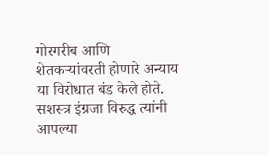गोरगरीब आणि शेतकऱ्यांवरती होणारे अन्याय या विरोधात बंड केले होते. सशस्त्र इंग्रजा विरुद्ध त्यांनी आपल्या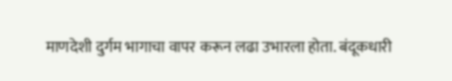माणदेशी दुर्गम भागाचा वापर करून लढा उभारला होता. बंदूकधारी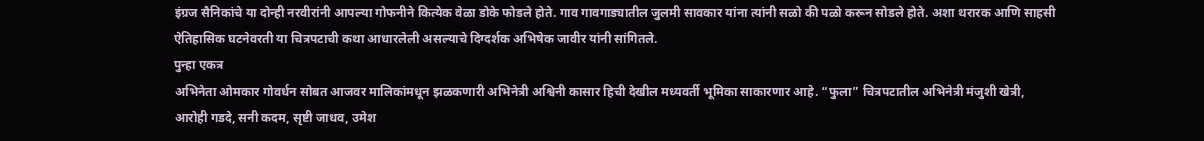इंग्रज सैनिकांचे या दोन्ही नरवीरांनी आपल्या गोफनीने कित्येक वेळा डोके फोडले होते. गाव गावगाड्यातील जुलमी सावकार यांना त्यांनी सळो की पळो करून सोडले होते. अशा थरारक आणि साहसी ऐतिहासिक घटनेवरती या चित्रपटाची कथा आधारलेली असल्याचे दिग्दर्शक अभिषेक जावीर यांनी सांगितले.
पुन्हा एकत्र
अभिनेता ओमकार गोवर्धन सोबत आजवर मालिकांमधून झळकणारी अभिनेत्री अश्विनी कासार हिची देखील मध्यवर्ती भूमिका साकारणार आहे. “फुला” चित्रपटातील अभिनेत्री मंजुशी खेत्री, आरोही गडदे, सनी कदम, सृष्टी जाधव, उमेश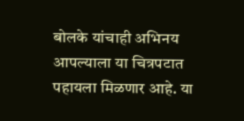बोलके यांचाही अभिनय आपल्याला या चित्रपटात पहायला मिळणार आहे. या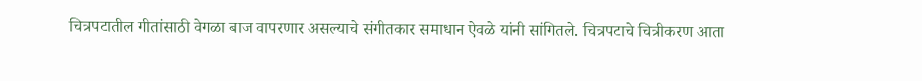चित्रपटातील गीतांसाठी वेगळा बाज वापरणार असल्याचे संगीतकार समाधान ऐवळे यांनी सांगितले. चित्रपटाचे चित्रीकरण आता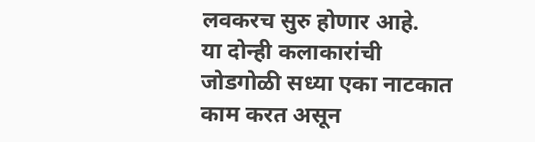लवकरच सुरु होणार आहे.
या दोन्ही कलाकारांची जोडगोळी सध्या एका नाटकात काम करत असून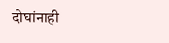दोघांनाही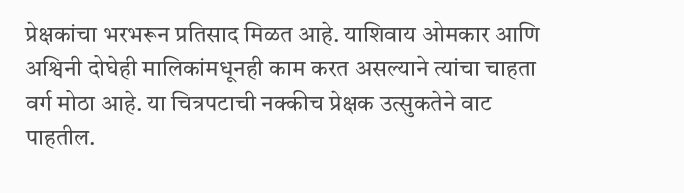प्रेक्षकांचा भरभरून प्रतिसाद मिळत आहे. याशिवाय ओमकार आणि अश्विनी दोघेही मालिकांमधूनही काम करत असल्याने त्यांचा चाहता वर्ग मोठा आहे. या चित्रपटाची नक्कीच प्रेक्षक उत्सुकतेने वाट पाहतील.